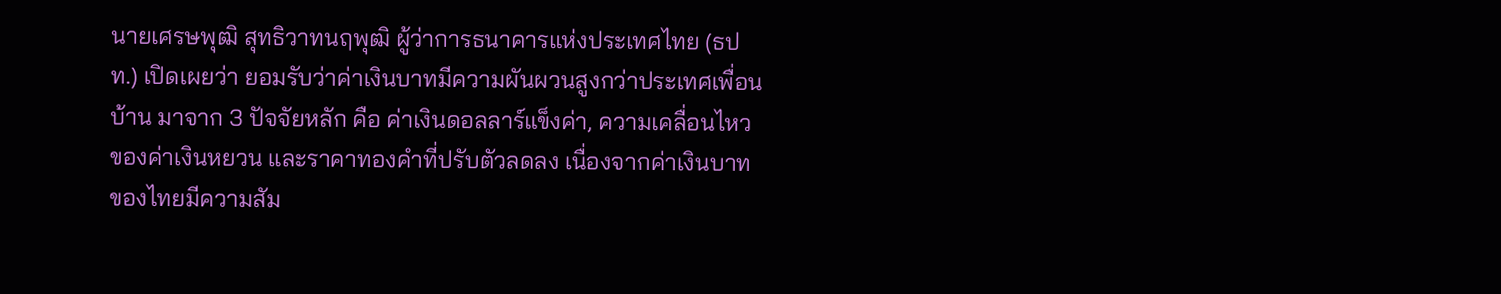นายเศรษพุฒิ สุทธิวาทนฤพุฒิ ผู้ว่าการธนาคารแห่งประเทศไทย (ธปท.) เปิดเผยว่า ยอมรับว่าค่าเงินบาทมีความผันผวนสูงกว่าประเทศเพื่อนบ้าน มาจาก 3 ปัจจัยหลัก คือ ค่าเงินดอลลาร์แข็งค่า, ความเคลื่อนไหวของค่าเงินหยวน และราคาทองคำที่ปรับตัวลดลง เนื่องจากค่าเงินบาทของไทยมีความสัม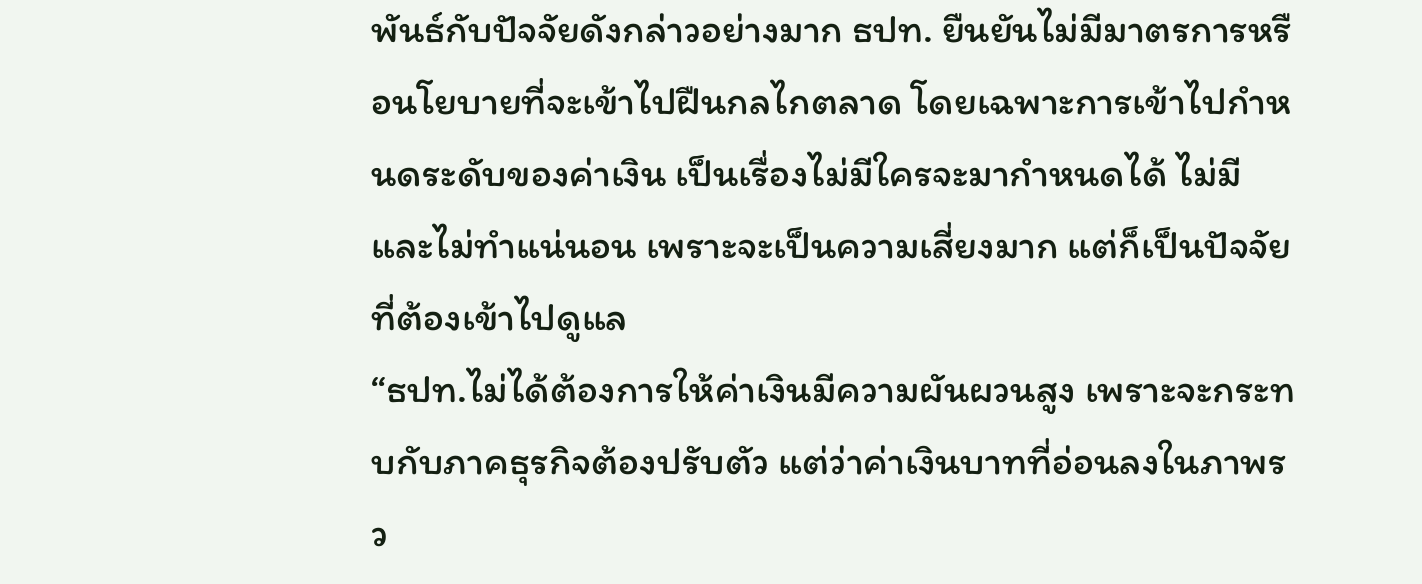พันธ์กับปัจจัยดังกล่าวอย่างมาก ธปท. ยืนยันไม่มีมาตรการหรือนโยบายที่จะเข้าไปฝืนกลไกตลาด โดยเฉพาะการเข้าไปกำหนดระดับของค่าเงิน เป็นเรื่องไม่มีใครจะมากำหนดได้ ไม่มีและไม่ทำแน่นอน เพราะจะเป็นความเสี่ยงมาก แต่ก็เป็นปัจจัยที่ต้องเข้าไปดูแล
“ธปท.ไม่ได้ต้องการให้ค่าเงินมีความผันผวนสูง เพราะจะกระทบกับภาคธุรกิจต้องปรับตัว แต่ว่าค่าเงินบาทที่อ่อนลงในภาพรว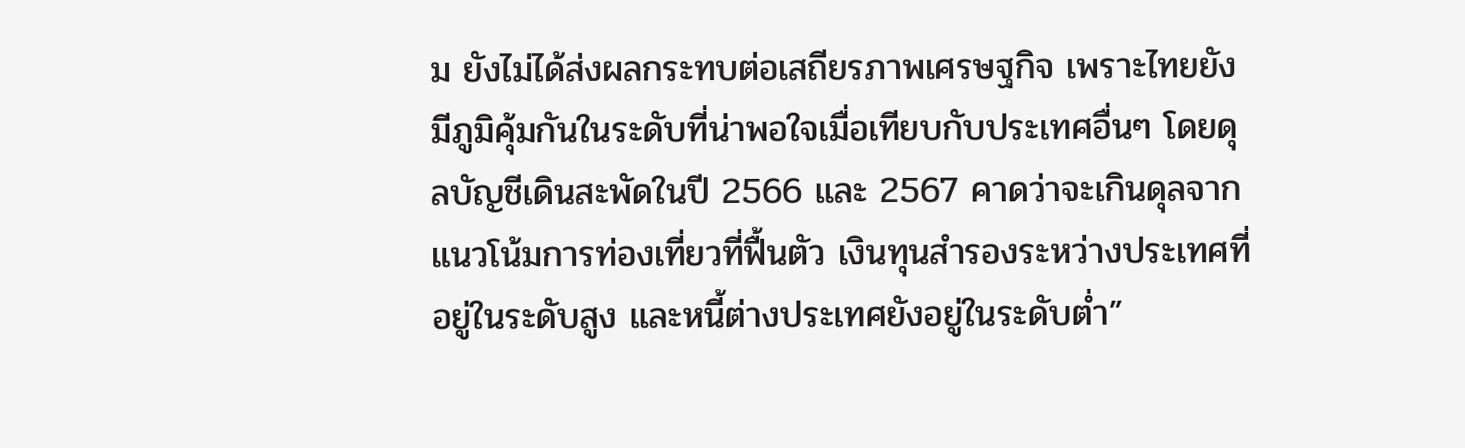ม ยังไม่ได้ส่งผลกระทบต่อเสถียรภาพเศรษฐกิจ เพราะไทยยังมีภูมิคุ้มกันในระดับที่น่าพอใจเมื่อเทียบกับประเทศอื่นๆ โดยดุลบัญชีเดินสะพัดในปี 2566 และ 2567 คาดว่าจะเกินดุลจากแนวโน้มการท่องเที่ยวที่ฟื้นตัว เงินทุนสำรองระหว่างประเทศที่อยู่ในระดับสูง และหนี้ต่างประเทศยังอยู่ในระดับต่ำ”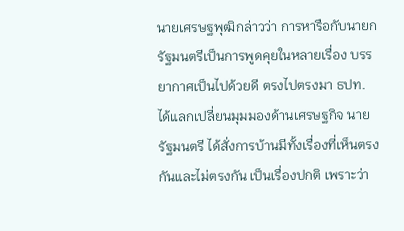นายเศรษฐพุฒิกล่าวว่า การหารือกับนายกรัฐมนตรีเป็นการพูดคุยในหลายเรื่อง บรรยากาศเป็นไปด้วยดี ตรงไปตรงมา ธปท. ได้แลกเปลี่ยนมุมมองด้านเศรษฐกิจ นายรัฐมนตรี ได้สั่งการบ้านมีทั้งเรื่องที่เห็นตรงกันและไม่ตรงกัน เป็นเรื่องปกติ เพราะว่า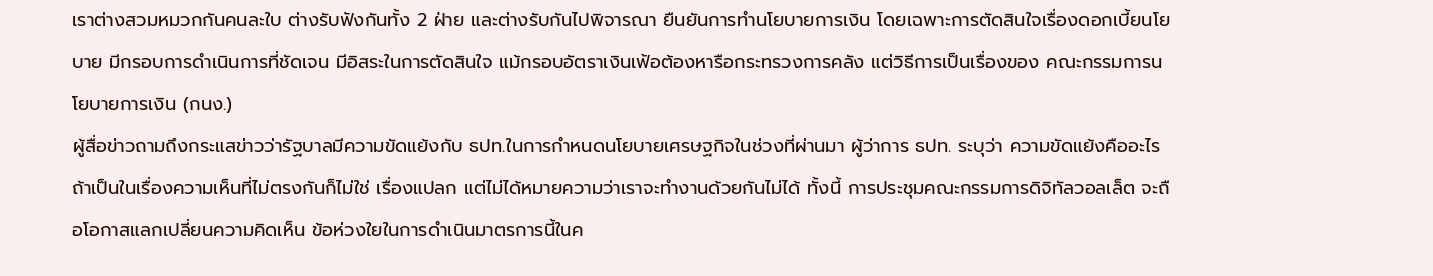เราต่างสวมหมวกกันคนละใบ ต่างรับฟังกันทั้ง 2 ฝ่าย และต่างรับกันไปพิจารณา ยืนยันการทำนโยบายการเงิน โดยเฉพาะการตัดสินใจเรื่องดอกเบี้ยนโยบาย มีกรอบการดำเนินการที่ชัดเจน มีอิสระในการตัดสินใจ แม้กรอบอัตราเงินเฟ้อต้องหารือกระทรวงการคลัง แต่วิธีการเป็นเรื่องของ คณะกรรมการนโยบายการเงิน (กนง.)
ผู้สื่อข่าวถามถึงกระแสข่าวว่ารัฐบาลมีความขัดแย้งกับ ธปท.ในการกำหนดนโยบายเศรษฐกิจในช่วงที่ผ่านมา ผู้ว่าการ ธปท. ระบุว่า ความขัดแย้งคืออะไร ถ้าเป็นในเรื่องความเห็นที่ไม่ตรงกันก็ไม่ใช่ เรื่องแปลก แต่ไม่ได้หมายความว่าเราจะทำงานด้วยกันไม่ได้ ทั้งนี้ การประชุมคณะกรรมการดิจิทัลวอลเล็ต จะถือโอกาสแลกเปลี่ยนความคิดเห็น ข้อห่วงใยในการดำเนินมาตรการนี้ในค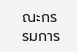ณะกรรมการ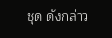ชุด ดังกล่าว